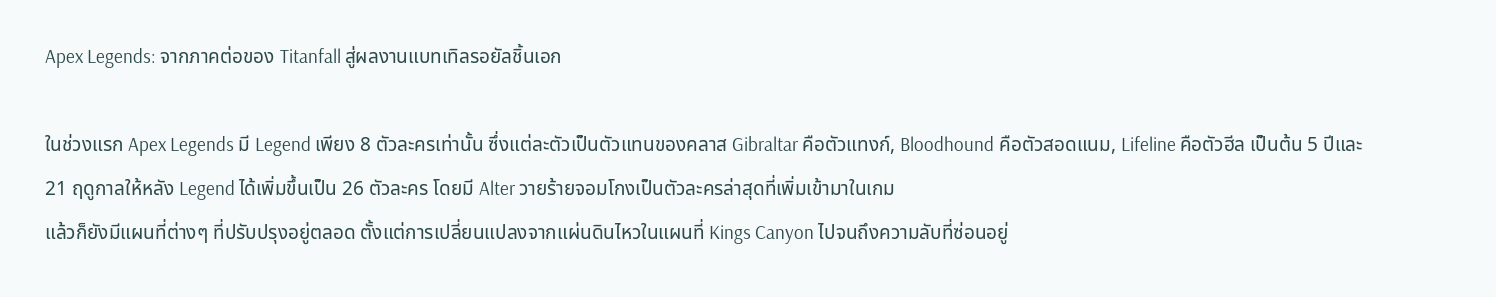Apex Legends: จากภาคต่อของ Titanfall สู่ผลงานแบทเทิลรอยัลชิ้นเอก

ในช่วงแรก Apex Legends มี Legend เพียง 8 ตัวละครเท่านั้น ซึ่งแต่ละตัวเป็นตัวแทนของคลาส Gibraltar คือตัวแทงก์, Bloodhound คือตัวสอดแนม, Lifeline คือตัวฮีล เป็นต้น 5 ปีและ 21 ฤดูกาลให้หลัง Legend ได้เพิ่มขึ้นเป็น 26 ตัวละคร โดยมี Alter วายร้ายจอมโกงเป็นตัวละครล่าสุดที่เพิ่มเข้ามาในเกม
แล้วก็ยังมีแผนที่ต่างๆ ที่ปรับปรุงอยู่ตลอด ตั้งแต่การเปลี่ยนแปลงจากแผ่นดินไหวในแผนที่ Kings Canyon ไปจนถึงความลับที่ซ่อนอยู่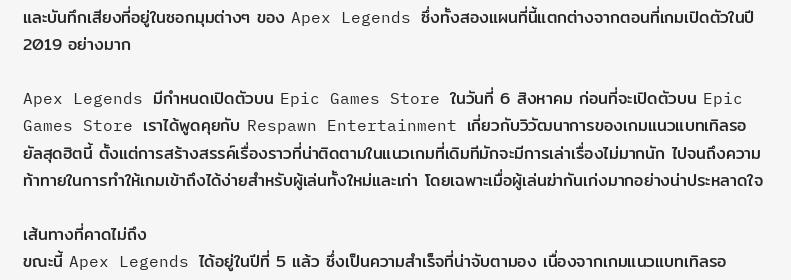และบันทึกเสียงที่อยู่ในซอกมุมต่างๆ ของ Apex Legends ซึ่งทั้งสองแผนที่นี้แตกต่างจากตอนที่เกมเปิดตัวในปี 2019 อย่างมาก

Apex Legends มีกำหนดเปิดตัวบน Epic Games Store ในวันที่ 6 สิงหาคม ก่อนที่จะเปิดตัวบน Epic Games Store เราได้พูดคุยกับ Respawn Entertainment เกี่ยวกับวิวัฒนาการของเกมแนวแบทเทิลรอยัลสุดฮิตนี้ ตั้งแต่การสร้างสรรค์เรื่องราวที่น่าติดตามในแนวเกมที่เดิมทีมักจะมีการเล่าเรื่องไม่มากนัก ไปจนถึงความท้าทายในการทำให้เกมเข้าถึงได้ง่ายสำหรับผู้เล่นทั้งใหม่และเก่า โดยเฉพาะเมื่อผู้เล่นฆ่ากันเก่งมากอย่างน่าประหลาดใจ

เส้นทางที่คาดไม่ถึง
ขณะนี้ Apex Legends ได้อยู่ในปีที่ 5 แล้ว ซึ่งเป็นความสำเร็จที่น่าจับตามอง เนื่องจากเกมแนวแบทเทิลรอ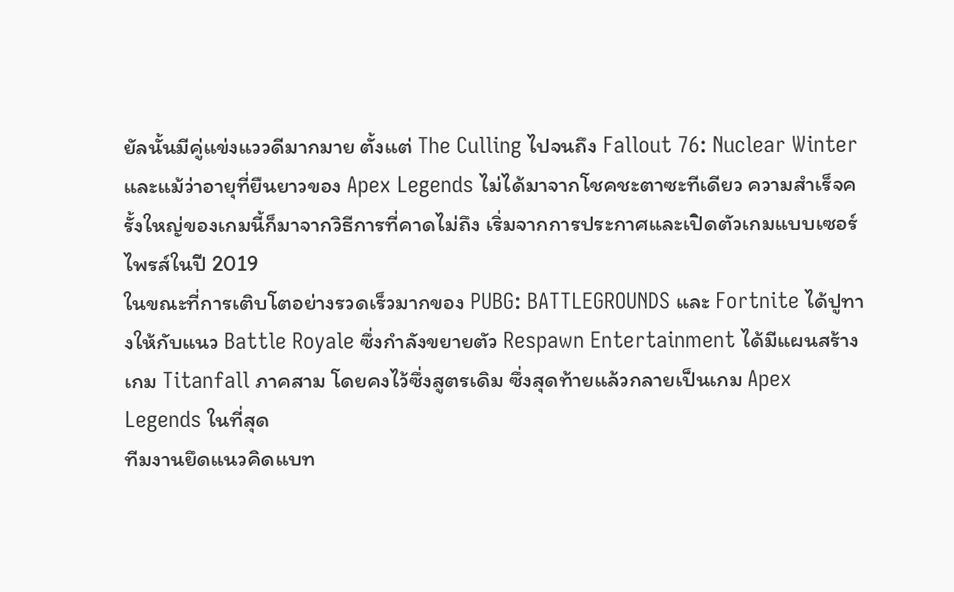ยัลนั้นมีคู่แข่งแววดีมากมาย ตั้งแต่ The Culling ไปจนถึง Fallout 76: Nuclear Winter และแม้ว่าอายุที่ยืนยาวของ Apex Legends ไม่ได้มาจากโชคชะตาซะทีเดียว ความสำเร็จครั้งใหญ่ของเกมนี้ก็มาจากวิธีการที่คาดไม่ถึง เริ่มจากการประกาศและเปิดตัวเกมแบบเซอร์ไพรส์ในปี 2019
ในขณะที่การเติบโตอย่างรวดเร็วมากของ PUBG: BATTLEGROUNDS และ Fortnite ได้ปูทางให้กับแนว Battle Royale ซึ่งกำลังขยายตัว Respawn Entertainment ได้มีแผนสร้างเกม Titanfall ภาคสาม โดยคงไว้ซึ่งสูตรเดิม ซึ่งสุดท้ายแล้วกลายเป็นเกม Apex Legends ในที่สุด
ทีมงานยึดแนวคิดแบท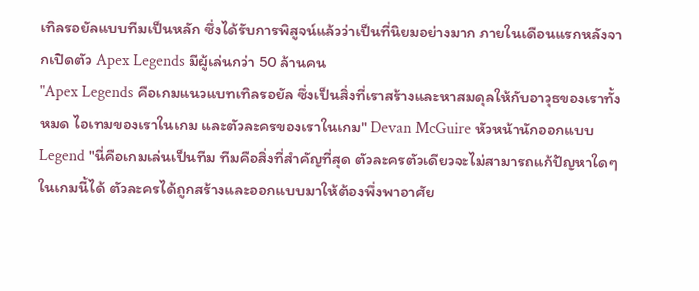เทิลรอยัลแบบทีมเป็นหลัก ซึ่งได้รับการพิสูจน์แล้วว่าเป็นที่นิยมอย่างมาก ภายในเดือนแรกหลังจากเปิดตัว Apex Legends มีผู้เล่นกว่า 50 ล้านคน
"Apex Legends คือเกมแนวแบทเทิลรอยัล ซึ่งเป็นสิ่งที่เราสร้างและหาสมดุลให้กับอาวุธของเราทั้งหมด ไอเทมของเราในเกม และตัวละครของเราในเกม" Devan McGuire หัวหน้านักออกแบบ Legend "นี่คือเกมเล่นเป็นทีม ทีมคือสิ่งที่สำคัญที่สุด ตัวละครตัวเดียวจะไม่สามารถแก้ปัญหาใดๆ ในเกมนี้ได้ ตัวละครได้ถูกสร้างและออกแบบมาให้ต้องพึ่งพาอาศัย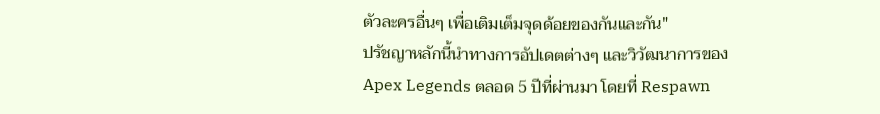ตัวละครอื่นๆ เพื่อเติมเต็มจุดด้อยของกันและกัน"
ปรัชญาหลักนี้นำทางการอัปเดตต่างๆ และวิวัฒนาการของ Apex Legends ตลอด 5 ปีที่ผ่านมา โดยที่ Respawn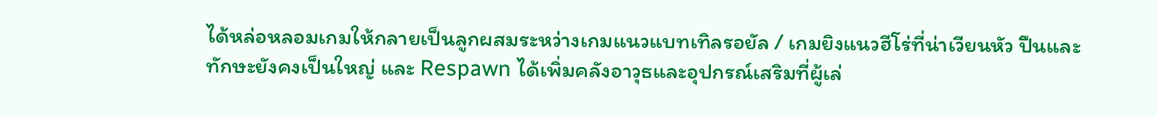ได้หล่อหลอมเกมให้กลายเป็นลูกผสมระหว่างเกมแนวแบทเทิลรอยัล / เกมยิงแนวฮีโร่ที่น่าเวียนหัว ปืนและทักษะยังคงเป็นใหญ่ และ Respawn ได้เพิ่มคลังอาวุธและอุปกรณ์เสริมที่ผู้เล่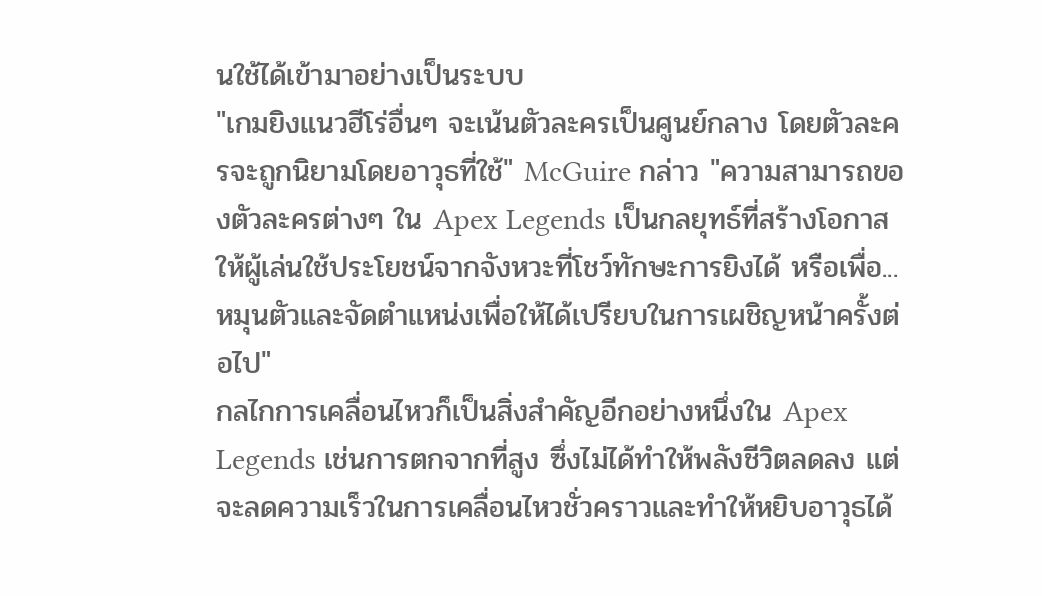นใช้ได้เข้ามาอย่างเป็นระบบ
"เกมยิงแนวฮีโร่อื่นๆ จะเน้นตัวละครเป็นศูนย์กลาง โดยตัวละครจะถูกนิยามโดยอาวุธที่ใช้" McGuire กล่าว "ความสามารถของตัวละครต่างๆ ใน Apex Legends เป็นกลยุทธ์ที่สร้างโอกาสให้ผู้เล่นใช้ประโยชน์จากจังหวะที่โชว์ทักษะการยิงได้ หรือเพื่อ... หมุนตัวและจัดตำแหน่งเพื่อให้ได้เปรียบในการเผชิญหน้าครั้งต่อไป"
กลไกการเคลื่อนไหวก็เป็นสิ่งสำคัญอีกอย่างหนึ่งใน Apex Legends เช่นการตกจากที่สูง ซึ่งไม่ได้ทำให้พลังชีวิตลดลง แต่จะลดความเร็วในการเคลื่อนไหวชั่วคราวและทำให้หยิบอาวุธได้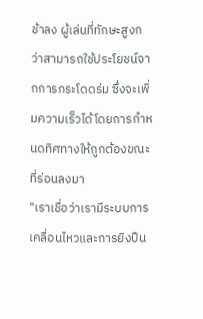ช้าลง ผู้เล่นที่ทักษะสูงกว่าสามารถใช้ประโยชน์จากการกระโดดร่ม ซึ่งจะเพิ่มความเร็วได้โดยการกำหนดทิศทางให้ถูกต้องขณะที่ร่อนลงมา
"เราเชื่อว่าเรามีระบบการเคลื่อนไหวและการยิงปืน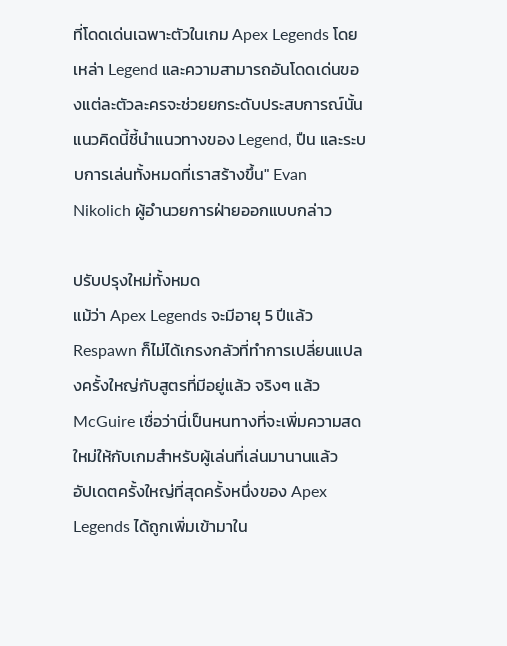ที่โดดเด่นเฉพาะตัวในเกม Apex Legends โดยเหล่า Legend และความสามารถอันโดดเด่นของแต่ละตัวละครจะช่วยยกระดับประสบการณ์นั้น แนวคิดนี้ชี้นำแนวทางของ Legend, ปืน และระบบการเล่นทั้งหมดที่เราสร้างขึ้น" Evan Nikolich ผู้อำนวยการฝ่ายออกแบบกล่าว

ปรับปรุงใหม่ทั้งหมด
แม้ว่า Apex Legends จะมีอายุ 5 ปีแล้ว Respawn ก็ไม่ได้เกรงกลัวที่ทำการเปลี่ยนแปลงครั้งใหญ่กับสูตรที่มีอยู่แล้ว จริงๆ แล้ว McGuire เชื่อว่านี่เป็นหนทางที่จะเพิ่มความสดใหม่ให้กับเกมสำหรับผู้เล่นที่เล่นมานานแล้ว
อัปเดตครั้งใหญ่ที่สุดครั้งหนึ่งของ Apex Legends ได้ถูกเพิ่มเข้ามาใน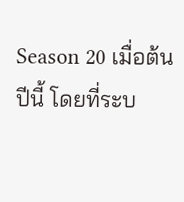Season 20 เมื่อต้นปีนี้ โดยที่ระบ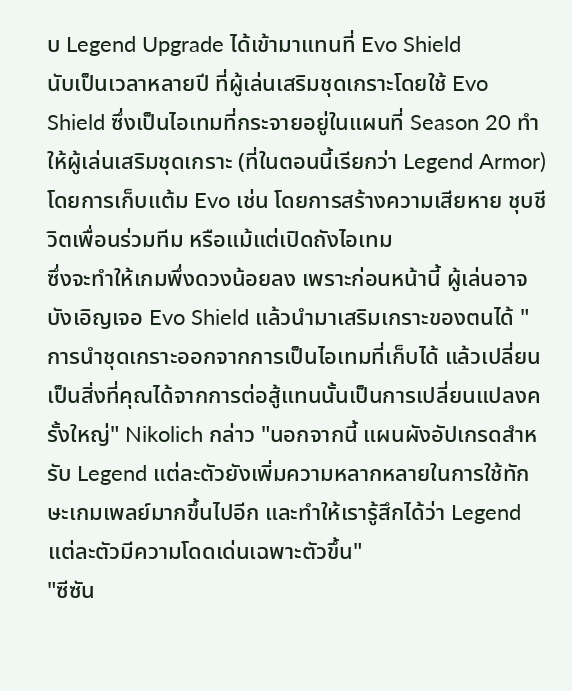บ Legend Upgrade ได้เข้ามาแทนที่ Evo Shield
นับเป็นเวลาหลายปี ที่ผู้เล่นเสริมชุดเกราะโดยใช้ Evo Shield ซึ่งเป็นไอเทมที่กระจายอยู่ในแผนที่ Season 20 ทำให้ผู้เล่นเสริมชุดเกราะ (ที่ในตอนนี้เรียกว่า Legend Armor) โดยการเก็บแต้ม Evo เช่น โดยการสร้างความเสียหาย ชุบชีวิตเพื่อนร่วมทีม หรือแม้แต่เปิดถังไอเทม
ซึ่งจะทำให้เกมพึ่งดวงน้อยลง เพราะก่อนหน้านี้ ผู้เล่นอาจบังเอิญเจอ Evo Shield แล้วนำมาเสริมเกราะของตนได้ "การนำชุดเกราะออกจากการเป็นไอเทมที่เก็บได้ แล้วเปลี่ยนเป็นสิ่งที่คุณได้จากการต่อสู้แทนนั้นเป็นการเปลี่ยนแปลงครั้งใหญ่" Nikolich กล่าว "นอกจากนี้ แผนผังอัปเกรดสำหรับ Legend แต่ละตัวยังเพิ่มความหลากหลายในการใช้ทักษะเกมเพลย์มากขึ้นไปอีก และทำให้เรารู้สึกได้ว่า Legend แต่ละตัวมีความโดดเด่นเฉพาะตัวขึ้น"
"ซีซัน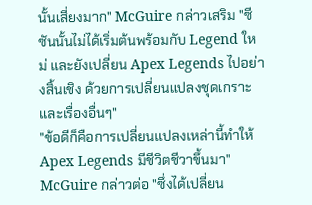นั้นเสี่ยงมาก" McGuire กล่าวเสริม "ซีซันนั้นไม่ได้เริ่มต้นพร้อมกับ Legend ใหม่ และยังเปลี่ยน Apex Legends ไปอย่างสิ้นเชิง ด้วยการเปลี่ยนแปลงชุดเกราะ และเรื่องอื่นๆ"
"ข้อดีก็คือการเปลี่ยนแปลงเหล่านี้ทำให้ Apex Legends มีชีวิตชีวาขึ้นมา" McGuire กล่าวต่อ "ซึ่งได้เปลี่ยน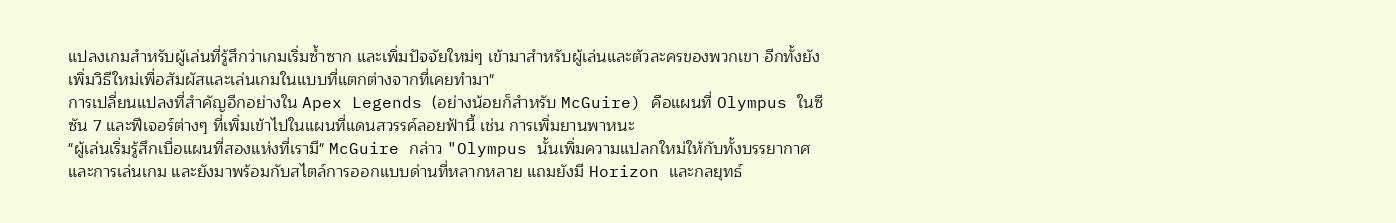แปลงเกมสำหรับผู้เล่นที่รู้สึกว่าเกมเริ่มซ้ำซาก และเพิ่มปัจจัยใหม่ๆ เข้ามาสำหรับผู้เล่นและตัวละครของพวกเขา อีกทั้งยังเพิ่มวิธีใหม่เพื่อสัมผัสและเล่นเกมในแบบที่แตกต่างจากที่เคยทำมา"
การเปลี่ยนแปลงที่สำคัญอีกอย่างใน Apex Legends (อย่างน้อยก็สำหรับ McGuire) คือแผนที่ Olympus ในซีซัน 7 และฟีเจอร์ต่างๆ ที่เพิ่มเข้าไปในแผนที่แดนสวรรค์ลอยฟ้านี้ เช่น การเพิ่มยานพาหนะ
"ผู้เล่นเริ่มรู้สึกเบื่อแผนที่สองแห่งที่เรามี" McGuire กล่าว "Olympus นั้นเพิ่มความแปลกใหม่ให้กับทั้งบรรยากาศและการเล่นเกม และยังมาพร้อมกับสไตล์การออกแบบด่านที่หลากหลาย แถมยังมี Horizon และกลยุทธ์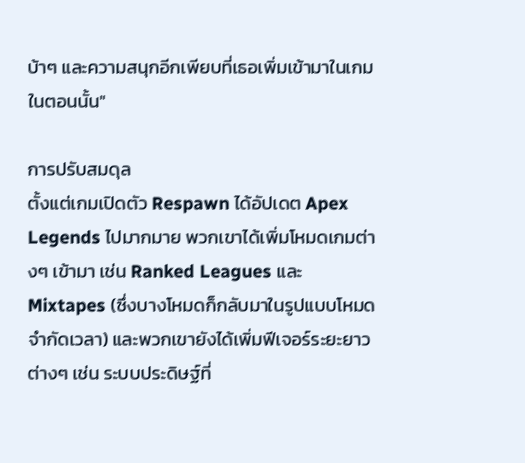บ้าๆ และความสนุกอีกเพียบที่เธอเพิ่มเข้ามาในเกมในตอนนั้น"

การปรับสมดุล
ตั้งแต่เกมเปิดตัว Respawn ได้อัปเดต Apex Legends ไปมากมาย พวกเขาได้เพิ่มโหมดเกมต่างๆ เข้ามา เช่น Ranked Leagues และ Mixtapes (ซึ่งบางโหมดก็กลับมาในรูปแบบโหมดจำกัดเวลา) และพวกเขายังได้เพิ่มฟีเจอร์ระยะยาวต่างๆ เช่น ระบบประดิษฐ์ที่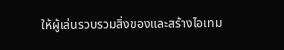ให้ผู้เล่นรวบรวมสิ่งของและสร้างไอเทม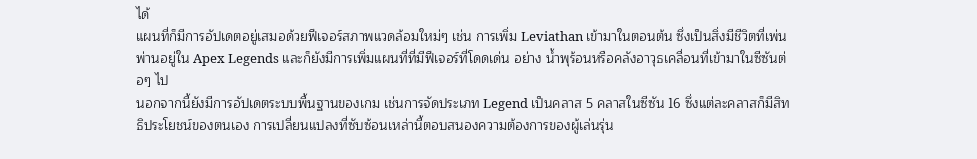ได้
แผนที่ก็มีการอัปเดตอยู่เสมอด้วยฟีเจอร์สภาพแวดล้อมใหม่ๆ เช่น การเพิ่ม Leviathan เข้ามาในตอนต้น ซึ่งเป็นสิ่งมีชีวิตที่เพ่นพ่านอยู่ใน Apex Legends และก็ยังมีการเพิ่มแผนที่ที่มีฟีเจอร์ที่โดดเด่น อย่าง น้ำพุร้อนหรือคลังอาวุธเคลื่อนที่เข้ามาในซีซันต่อๆ ไป
นอกจากนี้ยังมีการอัปเดตระบบพื้นฐานของเกม เช่นการจัดประเภท Legend เป็นคลาส 5 คลาสในซีซัน 16 ซึ่งแต่ละคลาสก็มีสิทธิประโยชน์ของตนเอง การเปลี่ยนแปลงที่ซับซ้อนเหล่านี้ตอบสนองความต้องการของผู้เล่นรุ่น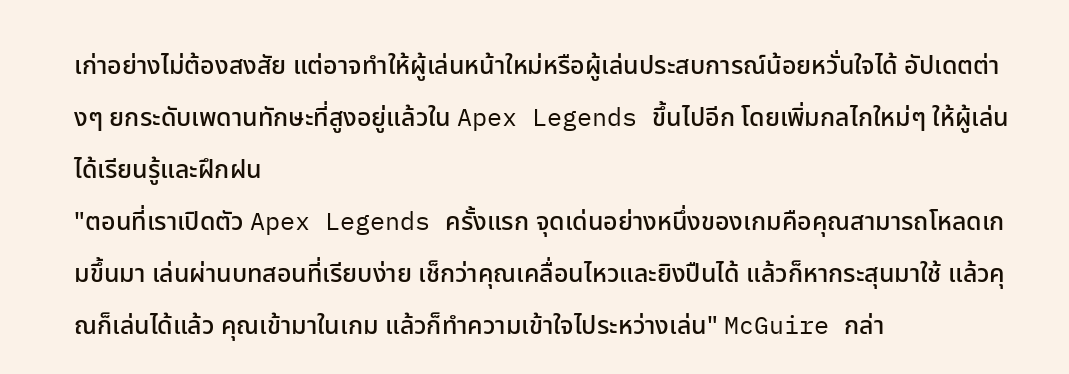เก่าอย่างไม่ต้องสงสัย แต่อาจทำให้ผู้เล่นหน้าใหม่หรือผู้เล่นประสบการณ์น้อยหวั่นใจได้ อัปเดตต่างๆ ยกระดับเพดานทักษะที่สูงอยู่แล้วใน Apex Legends ขึ้นไปอีก โดยเพิ่มกลไกใหม่ๆ ให้ผู้เล่นได้เรียนรู้และฝึกฝน
"ตอนที่เราเปิดตัว Apex Legends ครั้งแรก จุดเด่นอย่างหนึ่งของเกมคือคุณสามารถโหลดเกมขึ้นมา เล่นผ่านบทสอนที่เรียบง่าย เช็กว่าคุณเคลื่อนไหวและยิงปืนได้ แล้วก็หากระสุนมาใช้ แล้วคุณก็เล่นได้แล้ว คุณเข้ามาในเกม แล้วก็ทำความเข้าใจไประหว่างเล่น" McGuire กล่า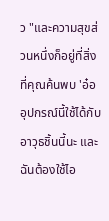ว "และความสุขส่วนหนึ่งก็อยู่ที่สิ่งที่คุณค้นพบ 'อ๋อ อุปกรณ์นี้ใช้ได้กับอาวุธชิ้นนี้นะ และฉันต้องใช้ไอ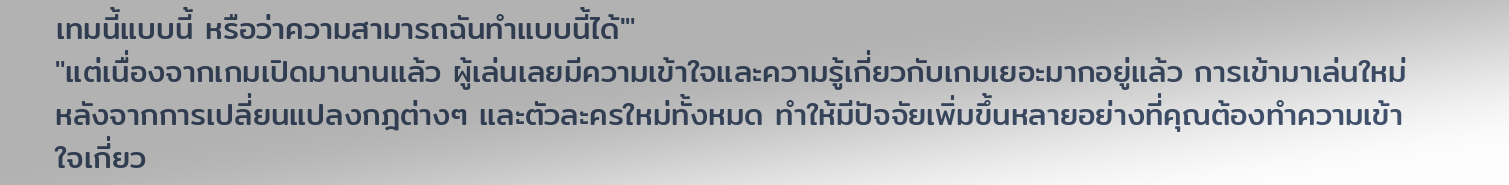เทมนี้แบบนี้ หรือว่าความสามารถฉันทำแบบนี้ได้'"
"แต่เนื่องจากเกมเปิดมานานแล้ว ผู้เล่นเลยมีความเข้าใจและความรู้เกี่ยวกับเกมเยอะมากอยู่แล้ว การเข้ามาเล่นใหม่หลังจากการเปลี่ยนแปลงกฎต่างๆ และตัวละครใหม่ทั้งหมด ทำให้มีปัจจัยเพิ่มขึ้นหลายอย่างที่คุณต้องทำความเข้าใจเกี่ยว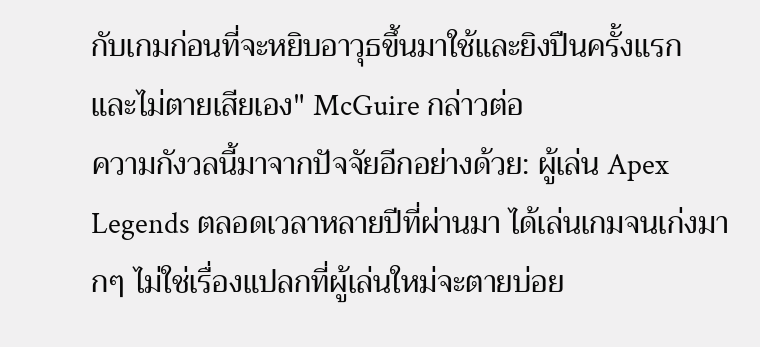กับเกมก่อนที่จะหยิบอาวุธขึ้นมาใช้และยิงปืนครั้งแรก และไม่ตายเสียเอง" McGuire กล่าวต่อ
ความกังวลนี้มาจากปัจจัยอีกอย่างด้วย: ผู้เล่น Apex Legends ตลอดเวลาหลายปีที่ผ่านมา ได้เล่นเกมจนเก่งมากๆ ไม่ใช่เรื่องแปลกที่ผู้เล่นใหม่จะตายบ่อย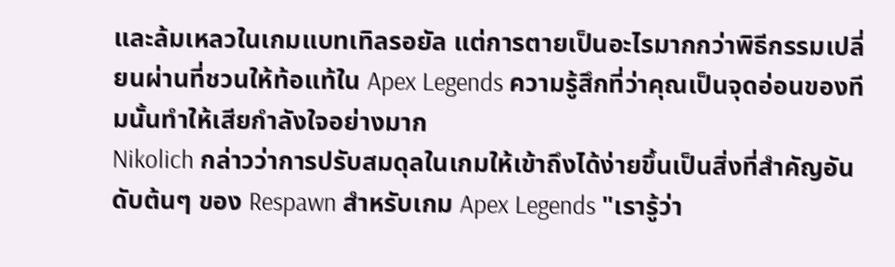และล้มเหลวในเกมแบทเทิลรอยัล แต่การตายเป็นอะไรมากกว่าพิธีกรรมเปลี่ยนผ่านที่ชวนให้ท้อแท้ใน Apex Legends ความรู้สึกที่ว่าคุณเป็นจุดอ่อนของทีมนั้นทำให้เสียกำลังใจอย่างมาก
Nikolich กล่าวว่าการปรับสมดุลในเกมให้เข้าถึงได้ง่ายขึ้นเป็นสิ่งที่สำคัญอันดับต้นๆ ของ Respawn สำหรับเกม Apex Legends "เรารู้ว่า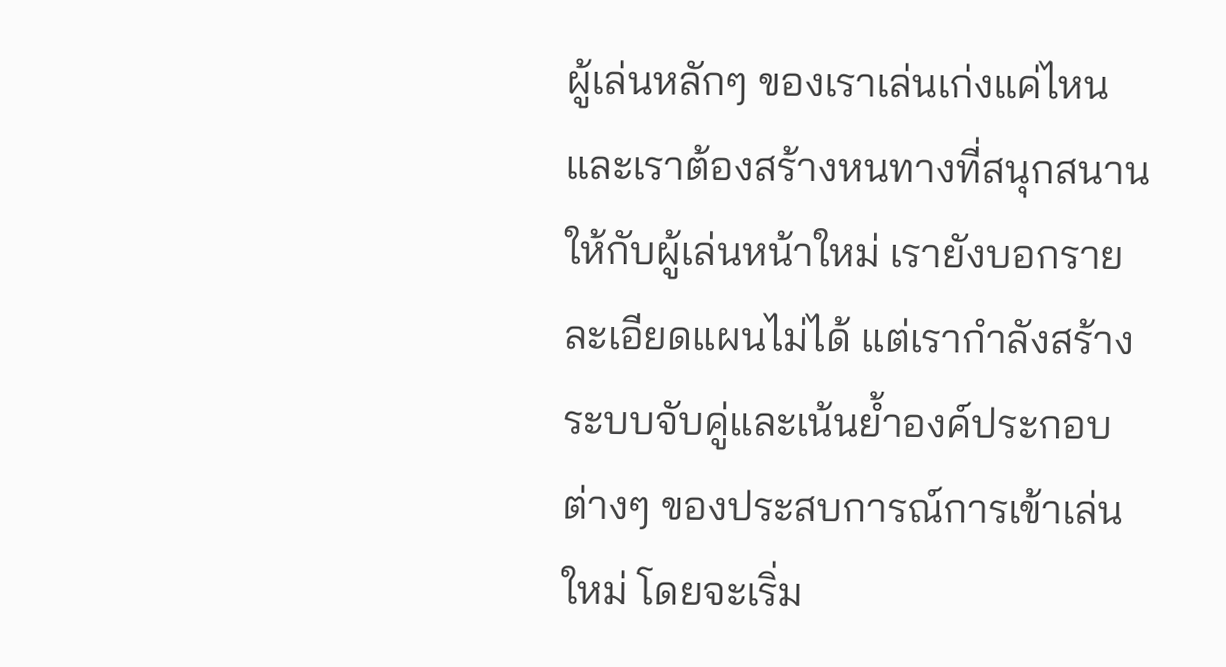ผู้เล่นหลักๆ ของเราเล่นเก่งแค่ไหน และเราต้องสร้างหนทางที่สนุกสนานให้กับผู้เล่นหน้าใหม่ เรายังบอกรายละเอียดแผนไม่ได้ แต่เรากำลังสร้างระบบจับคู่และเน้นย้ำองค์ประกอบต่างๆ ของประสบการณ์การเข้าเล่นใหม่ โดยจะเริ่ม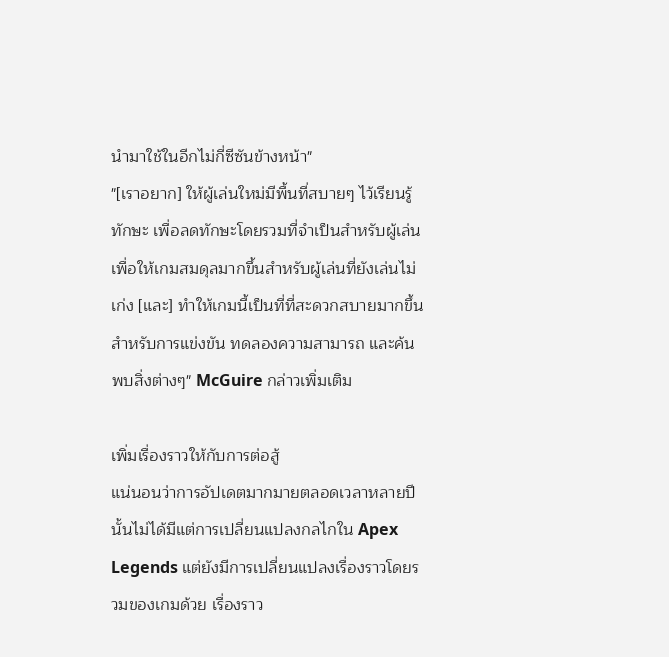นำมาใช้ในอีกไม่กี่ซีซันข้างหน้า"
"[เราอยาก] ให้ผู้เล่นใหม่มีพื้นที่สบายๆ ไว้เรียนรู้ทักษะ เพื่อลดทักษะโดยรวมที่จำเป็นสำหรับผู้เล่น เพื่อให้เกมสมดุลมากขึ้นสำหรับผู้เล่นที่ยังเล่นไม่เก่ง [และ] ทำให้เกมนี้เป็นที่ที่สะดวกสบายมากขึ้นสำหรับการแข่งขัน ทดลองความสามารถ และค้นพบสิ่งต่างๆ" McGuire กล่าวเพิ่มเติม

เพิ่มเรื่องราวให้กับการต่อสู้
แน่นอนว่าการอัปเดตมากมายตลอดเวลาหลายปีนั้นไม่ได้มีแต่การเปลี่ยนแปลงกลไกใน Apex Legends แต่ยังมีการเปลี่ยนแปลงเรื่องราวโดยรวมของเกมด้วย เรื่องราว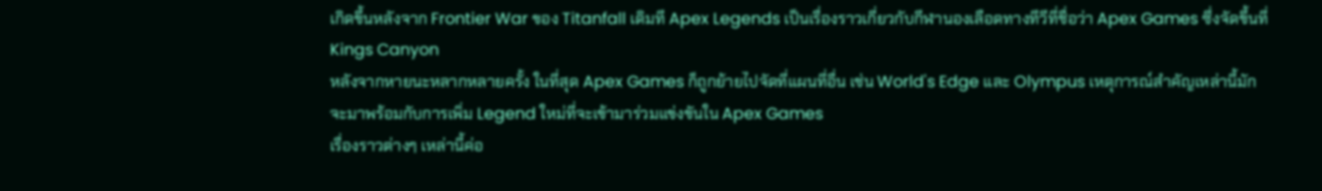เกิดขึ้นหลังจาก Frontier War ของ Titanfall เดิมที Apex Legends เป็นเรื่องราวเกี่ยวกับกีฬานองเลือดทางทีวีที่ชื่อว่า Apex Games ซึ่งจัดขึ้นที่ Kings Canyon
หลังจากหายนะหลากหลายครั้ง ในที่สุด Apex Games ก็ถูกย้ายไปจัดที่แผนที่อื่น เช่น World's Edge และ Olympus เหตุการณ์สำคัญเหล่านี้มักจะมาพร้อมกับการเพิ่ม Legend ใหม่ที่จะเข้ามาร่วมแข่งขันใน Apex Games
เรื่องราวต่างๆ เหล่านี้ค่อ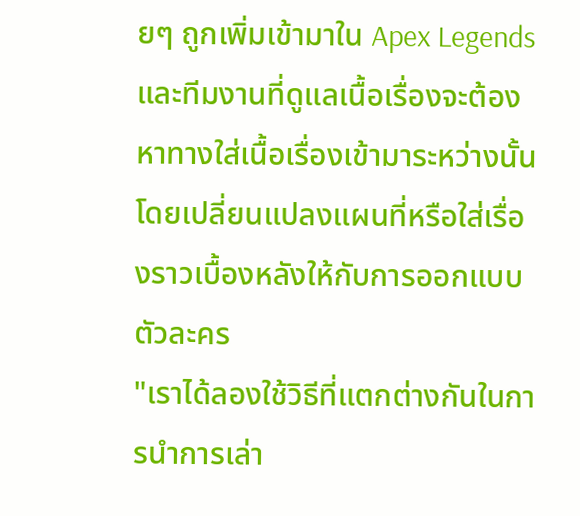ยๆ ถูกเพิ่มเข้ามาใน Apex Legends และทีมงานที่ดูแลเนื้อเรื่องจะต้องหาทางใส่เนื้อเรื่องเข้ามาระหว่างนั้น โดยเปลี่ยนแปลงแผนที่หรือใส่เรื่องราวเบื้องหลังให้กับการออกแบบตัวละคร
"เราได้ลองใช้วิธีที่แตกต่างกันในการนำการเล่า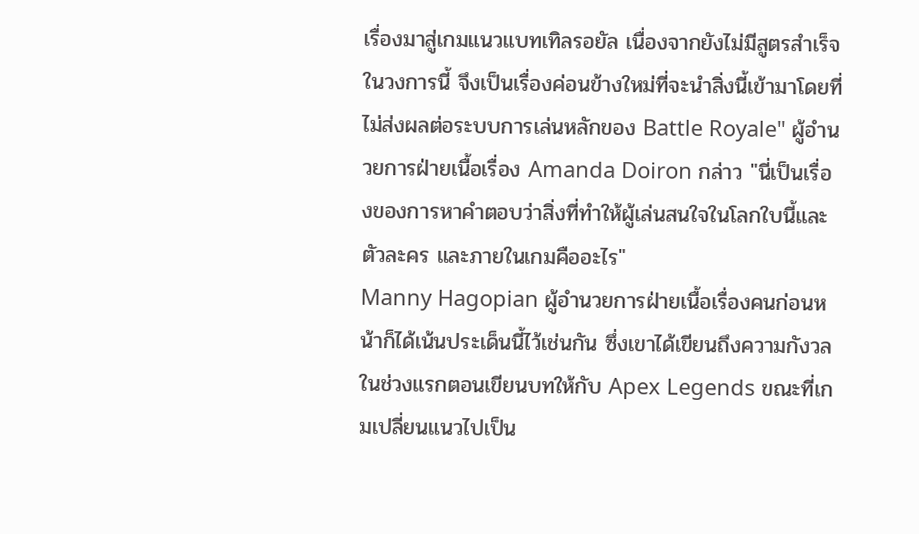เรื่องมาสู่เกมแนวแบทเทิลรอยัล เนื่องจากยังไม่มีสูตรสำเร็จในวงการนี้ จึงเป็นเรื่องค่อนข้างใหม่ที่จะนำสิ่งนี้เข้ามาโดยที่ไม่ส่งผลต่อระบบการเล่นหลักของ Battle Royale" ผู้อำนวยการฝ่ายเนื้อเรื่อง Amanda Doiron กล่าว "นี่เป็นเรื่องของการหาคำตอบว่าสิ่งที่ทำให้ผู้เล่นสนใจในโลกใบนี้และตัวละคร และภายในเกมคืออะไร"
Manny Hagopian ผู้อำนวยการฝ่ายเนื้อเรื่องคนก่อนหน้าก็ได้เน้นประเด็นนี้ไว้เช่นกัน ซึ่งเขาได้เขียนถึงความกังวลในช่วงแรกตอนเขียนบทให้กับ Apex Legends ขณะที่เกมเปลี่ยนแนวไปเป็น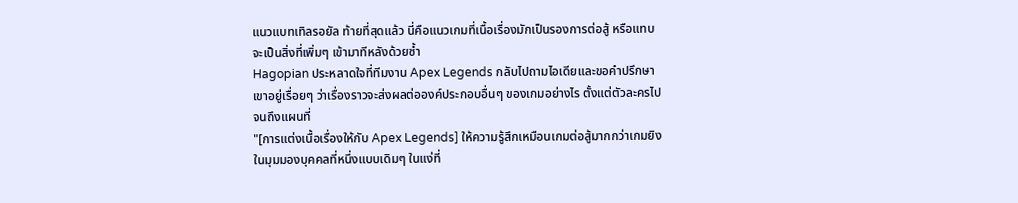แนวแบทเทิลรอยัล ท้ายที่สุดแล้ว นี่คือแนวเกมที่เนื้อเรื่องมักเป็นรองการต่อสู้ หรือแทบจะเป็นสิ่งที่เพิ่มๆ เข้ามาทีหลังด้วยซ้ำ
Hagopian ประหลาดใจที่ทีมงาน Apex Legends กลับไปถามไอเดียและขอคำปรึกษาเขาอยู่เรื่อยๆ ว่าเรื่องราวจะส่งผลต่อองค์ประกอบอื่นๆ ของเกมอย่างไร ตั้งแต่ตัวละครไปจนถึงแผนที่
"[การแต่งเนื้อเรื่องให้กับ Apex Legends] ให้ความรู้สึกเหมือนเกมต่อสู้มากกว่าเกมยิงในมุมมองบุคคลที่หนึ่งแบบเดิมๆ ในแง่ที่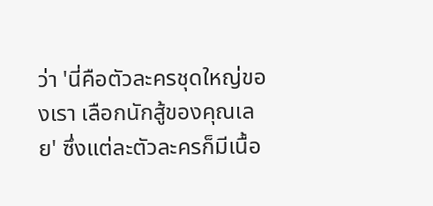ว่า 'นี่คือตัวละครชุดใหญ่ของเรา เลือกนักสู้ของคุณเลย' ซึ่งแต่ละตัวละครก็มีเนื้อ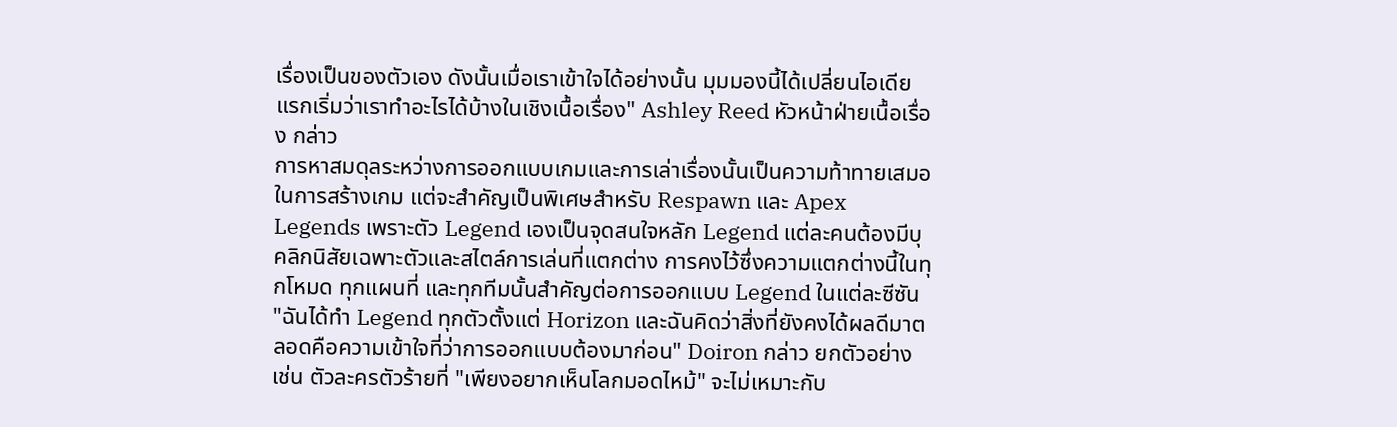เรื่องเป็นของตัวเอง ดังนั้นเมื่อเราเข้าใจได้อย่างนั้น มุมมองนี้ได้เปลี่ยนไอเดียแรกเริ่มว่าเราทำอะไรได้บ้างในเชิงเนื้อเรื่อง" Ashley Reed หัวหน้าฝ่ายเนื้อเรื่อง กล่าว
การหาสมดุลระหว่างการออกแบบเกมและการเล่าเรื่องนั้นเป็นความท้าทายเสมอในการสร้างเกม แต่จะสำคัญเป็นพิเศษสำหรับ Respawn และ Apex Legends เพราะตัว Legend เองเป็นจุดสนใจหลัก Legend แต่ละคนต้องมีบุคลิกนิสัยเฉพาะตัวและสไตล์การเล่นที่แตกต่าง การคงไว้ซึ่งความแตกต่างนี้ในทุกโหมด ทุกแผนที่ และทุกทีมนั้นสำคัญต่อการออกแบบ Legend ในแต่ละซีซัน
"ฉันได้ทำ Legend ทุกตัวตั้งแต่ Horizon และฉันคิดว่าสิ่งที่ยังคงได้ผลดีมาตลอดคือความเข้าใจที่ว่าการออกแบบต้องมาก่อน" Doiron กล่าว ยกตัวอย่างเช่น ตัวละครตัวร้ายที่ "เพียงอยากเห็นโลกมอดไหม้" จะไม่เหมาะกับ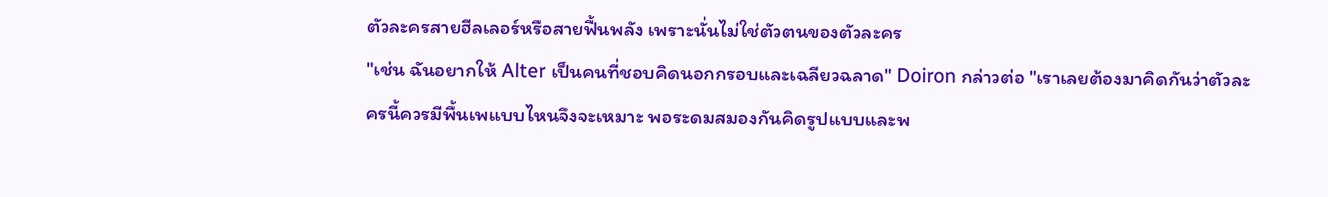ตัวละครสายฮีลเลอร์หรือสายฟื้นพลัง เพราะนั่นไม่ใช่ตัวตนของตัวละคร
"เช่น ฉันอยากให้ Alter เป็นคนที่ชอบคิดนอกกรอบและเฉลียวฉลาด" Doiron กล่าวต่อ "เราเลยต้องมาคิดกันว่าตัวละครนี้ควรมีพื้นเพแบบไหนจึงจะเหมาะ พอระดมสมองกันคิดรูปแบบและพ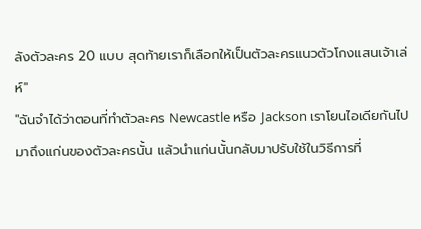ลังตัวละคร 20 แบบ สุดท้ายเราก็เลือกให้เป็นตัวละครแนวตัวโกงแสนเจ้าเล่ห์"
"ฉันจำได้ว่าตอนที่ทำตัวละคร Newcastle หรือ Jackson เราโยนไอเดียกันไปมาถึงแก่นของตัวละครนั้น แล้วนำแก่นนั้นกลับมาปรับใช้ในวิธีการที่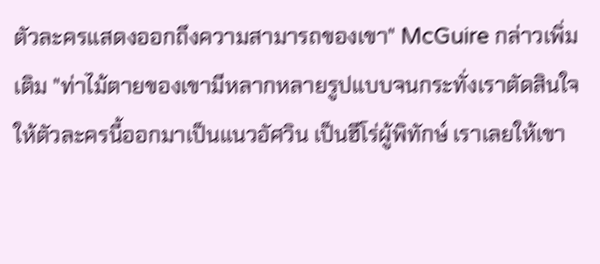ตัวละครแสดงออกถึงความสามารถของเขา" McGuire กล่าวเพิ่มเติม "ท่าไม้ตายของเขามีหลากหลายรูปแบบจนกระทั่งเราตัดสินใจให้ตัวละครนี้ออกมาเป็นแนวอัศวิน เป็นฮีโร่ผู้พิทักษ์ เราเลยให้เขา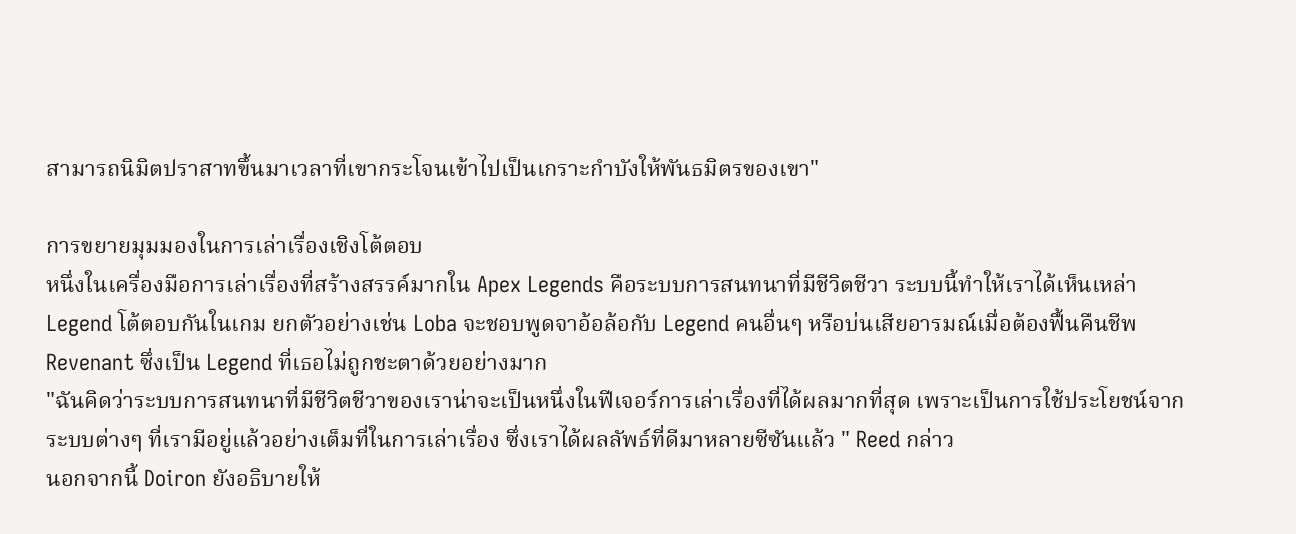สามารถนิมิตปราสาทขึ้นมาเวลาที่เขากระโจนเข้าไปเป็นเกราะกำบังให้พันธมิตรของเขา"

การขยายมุมมองในการเล่าเรื่องเชิงโต้ตอบ
หนึ่งในเครื่องมือการเล่าเรื่องที่สร้างสรรค์มากใน Apex Legends คือระบบการสนทนาที่มีชีวิตชีวา ระบบนี้ทำให้เราได้เห็นเหล่า Legend โต้ตอบกันในเกม ยกตัวอย่างเช่น Loba จะชอบพูดจาอ้อล้อกับ Legend คนอื่นๆ หรือบ่นเสียอารมณ์เมื่อต้องฟื้นคืนชีพ Revenant ซึ่งเป็น Legend ที่เธอไม่ถูกชะตาด้วยอย่างมาก
"ฉันคิดว่าระบบการสนทนาที่มีชีวิตชีวาของเราน่าจะเป็นหนึ่งในฟีเจอร์การเล่าเรื่องที่ได้ผลมากที่สุด เพราะเป็นการใช้ประโยชน์จากระบบต่างๆ ที่เรามีอยู่แล้วอย่างเต็มที่ในการเล่าเรื่อง ซึ่งเราได้ผลลัพธ์ที่ดีมาหลายซีซันแล้ว " Reed กล่าว
นอกจากนี้ Doiron ยังอธิบายให้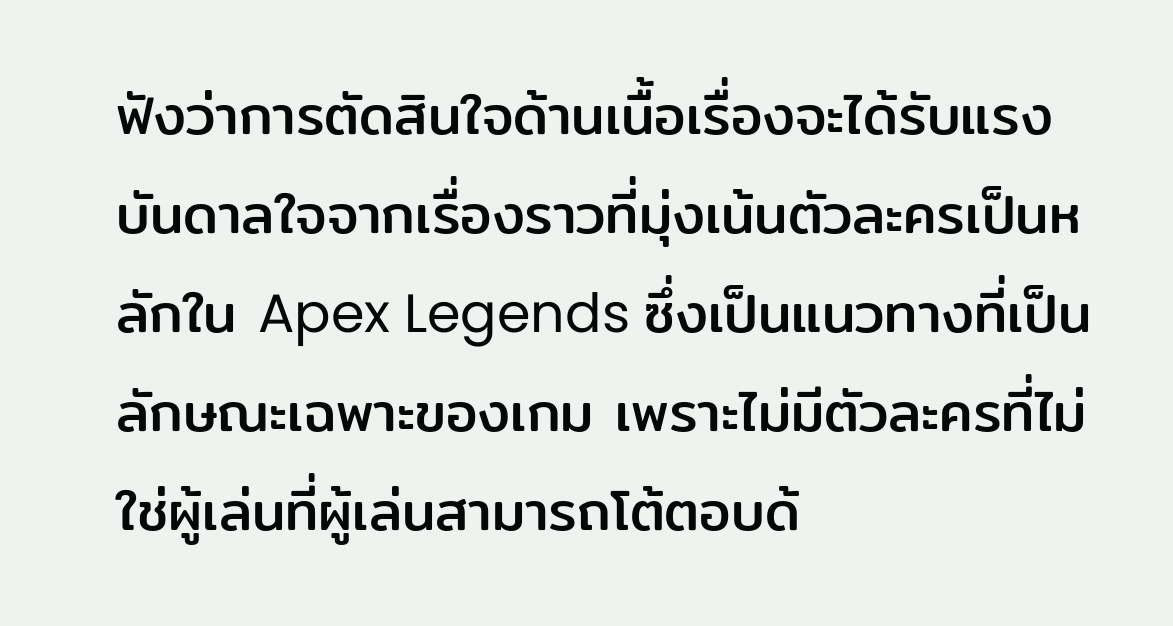ฟังว่าการตัดสินใจด้านเนื้อเรื่องจะได้รับแรงบันดาลใจจากเรื่องราวที่มุ่งเน้นตัวละครเป็นหลักใน Apex Legends ซึ่งเป็นแนวทางที่เป็นลักษณะเฉพาะของเกม เพราะไม่มีตัวละครที่ไม่ใช่ผู้เล่นที่ผู้เล่นสามารถโต้ตอบด้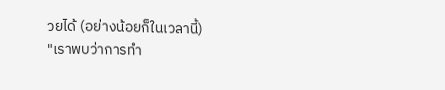วยได้ (อย่างน้อยก็ในเวลานี้)
"เราพบว่าการทำ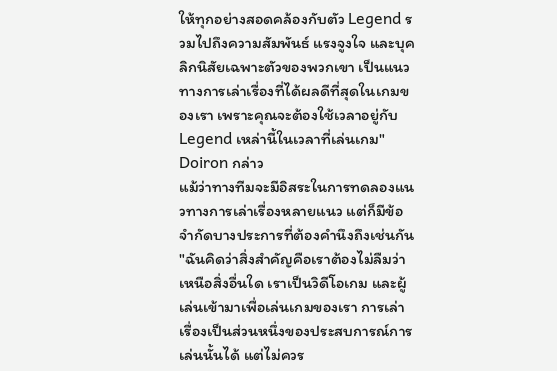ให้ทุกอย่างสอดคล้องกับตัว Legend รวมไปถึงความสัมพันธ์ แรงจูงใจ และบุคลิกนิสัยเฉพาะตัวของพวกเขา เป็นแนวทางการเล่าเรื่องที่ได้ผลดีที่สุดในเกมของเรา เพราะคุณจะต้องใช้เวลาอยู่กับ Legend เหล่านี้ในเวลาที่เล่นเกม" Doiron กล่าว
แม้ว่าทางทีมจะมีอิสระในการทดลองแนวทางการเล่าเรื่องหลายแนว แต่ก็มีข้อจำกัดบางประการที่ต้องคำนึงถึงเช่นกัน
"ฉันคิดว่าสิ่งสำคัญคือเราต้องไม่ลืมว่าเหนือสิ่งอื่นใด เราเป็นวิดีโอเกม และผู้เล่นเข้ามาเพื่อเล่นเกมของเรา การเล่าเรื่องเป็นส่วนหนึ่งของประสบการณ์การเล่นนั้นได้ แต่ไม่ควร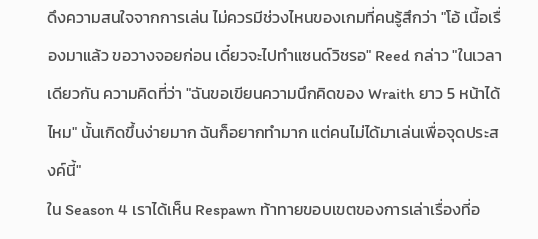ดึงความสนใจจากการเล่น ไม่ควรมีช่วงไหนของเกมที่คนรู้สึกว่า "โอ้ เนื้อเรื่องมาแล้ว ขอวางจอยก่อน เดี๋ยวจะไปทำแซนด์วิชรอ" Reed กล่าว "ในเวลาเดียวกัน ความคิดที่ว่า "ฉันขอเขียนความนึกคิดของ Wraith ยาว 5 หน้าได้ไหม" นั้นเกิดขึ้นง่ายมาก ฉันก็อยากทำมาก แต่คนไม่ได้มาเล่นเพื่อจุดประสงค์นี้"
ใน Season 4 เราได้เห็น Respawn ท้าทายขอบเขตของการเล่าเรื่องที่อ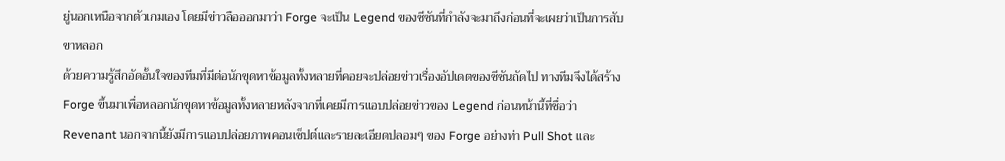ยู่นอกเหนือจากตัวเกมเอง โดยมีข่าวลือออกมาว่า Forge จะเป็น Legend ของซีซันที่กำลังจะมาถึงก่อนที่จะเผยว่าเป็นการสับขาหลอก
ด้วยความรู้สึกอัดอั้นใจของทีมที่มีต่อนักขุดหาข้อมูลทั้งหลายที่คอยจะปล่อยข่าวเรื่องอัปเดตของซีซันถัดไป ทางทีมจึงได้สร้าง Forge ขึ้นมาเพื่อหลอกนักขุดหาข้อมูลทั้งหลายหลังจากที่เคยมีการแอบปล่อยข่าวของ Legend ก่อนหน้านี้ที่ชื่อว่า Revenant นอกจากนี้ยังมีการแอบปล่อยภาพคอนเซ็ปต์และรายละเอียดปลอมๆ ของ Forge อย่างท่า Pull Shot และ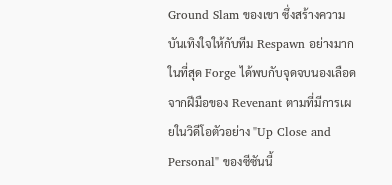Ground Slam ของเขา ซึ่งสร้างความบันเทิงใจให้กับทีม Respawn อย่างมาก ในที่สุด Forge ได้พบกับจุดจบนองเลือดจากฝีมือของ Revenant ตามที่มีการเผยในวิดีโอตัวอย่าง "Up Close and Personal" ของซีซันนี้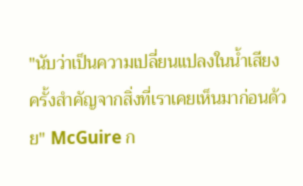"นับว่าเป็นความเปลี่ยนแปลงในน้ำเสียงครั้งสำคัญจากสิ่งที่เราเคยเห็นมาก่อนด้วย" McGuire ก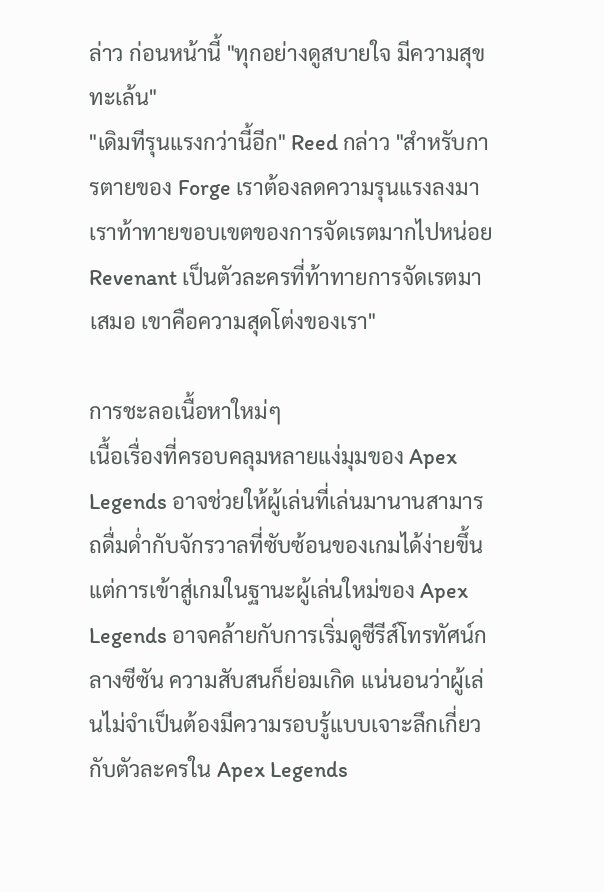ล่าว ก่อนหน้านี้ "ทุกอย่างดูสบายใจ มีความสุข ทะเล้น"
"เดิมทีรุนแรงกว่านี้อีก" Reed กล่าว "สำหรับการตายของ Forge เราต้องลดความรุนแรงลงมา เราท้าทายขอบเขตของการจัดเรตมากไปหน่อย Revenant เป็นตัวละครที่ท้าทายการจัดเรตมาเสมอ เขาคือความสุดโต่งของเรา"

การชะลอเนื้อหาใหม่ๆ
เนื้อเรื่องที่ครอบคลุมหลายแง่มุมของ Apex Legends อาจช่วยให้ผู้เล่นที่เล่นมานานสามารถดื่มด่ำกับจักรวาลที่ซับซ้อนของเกมได้ง่ายขึ้น แต่การเข้าสู่เกมในฐานะผู้เล่นใหม่ของ Apex Legends อาจคล้ายกับการเริ่มดูซีรีส์โทรทัศน์กลางซีซัน ความสับสนก็ย่อมเกิด แน่นอนว่าผู้เล่นไม่จำเป็นต้องมีความรอบรู้แบบเจาะลึกเกี่ยวกับตัวละครใน Apex Legends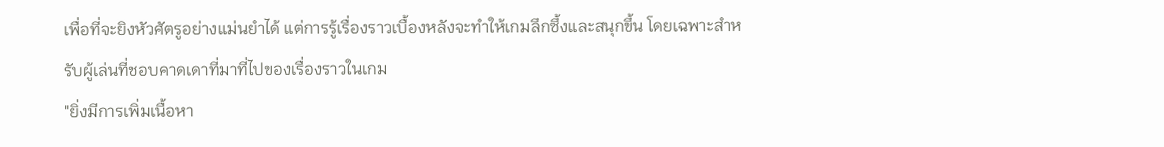เพื่อที่จะยิงหัวศัตรูอย่างแม่นยำได้ แต่การรู้เรื่องราวเบื้องหลังจะทำให้เกมลึกซึ้งและสนุกขึ้น โดยเฉพาะสำหรับผู้เล่นที่ชอบคาดเดาที่มาที่ไปของเรื่องราวในเกม
"ยิ่งมีการเพิ่มเนื้อหา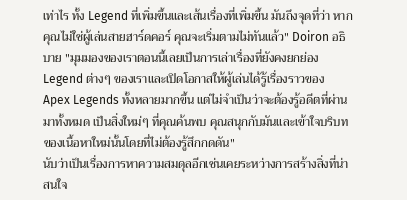เท่าไร ทั้ง Legend ที่เพิ่มขึ้นและเส้นเรื่องที่เพิ่มขึ้น มันถึงจุดที่ว่า หากคุณไม่ใช่ผู้เล่นสายฮาร์ดคอร์ คุณจะเริ่มตามไม่ทันแล้ว" Doiron อธิบาย "มุมมองของเราตอนนี้เลยเป็นการเล่าเรื่องที่ยังคงยกย่อง Legend ต่างๆ ของเราและเปิดโอกาสให้ผู้เล่นได้รู้เรื่องราวของ Apex Legends ทั้งหลายมากขึ้น แต่ไม่จำเป็นว่าจะต้องรู้อดีตที่ผ่านมาทั้งหมด เป็นสิ่งใหม่ๆ ที่คุณค้นพบ คุณสนุกกับมันและเข้าใจบริบทของเนื้อหาใหม่นั้นโดยที่ไม่ต้องรู้สึกกดดัน"
นับว่าเป็นเรื่องการหาความสมดุลอีกเช่นเคยระหว่างการสร้างสิ่งที่น่าสนใจ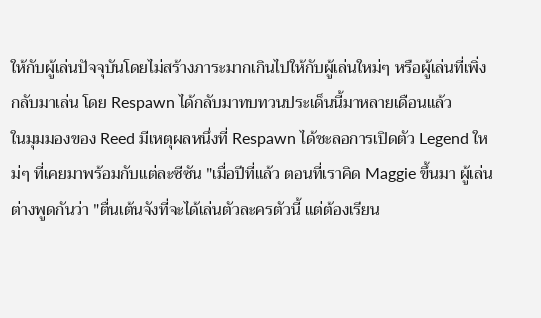ให้กับผู้เล่นปัจจุบันโดยไม่สร้างภาระมากเกินไปให้กับผู้เล่นใหม่ๆ หรือผู้เล่นที่เพิ่งกลับมาเล่น โดย Respawn ได้กลับมาทบทวนประเด็นนี้มาหลายเดือนแล้ว
ในมุมมองของ Reed มีเหตุผลหนึ่งที่ Respawn ได้ชะลอการเปิดตัว Legend ใหม่ๆ ที่เคยมาพร้อมกับแต่ละซีซัน "เมื่อปีที่แล้ว ตอนที่เราคิด Maggie ขึ้นมา ผู้เล่นต่างพูดกันว่า "ตื่นเต้นจังที่จะได้เล่นตัวละครตัวนี้ แต่ต้องเรียน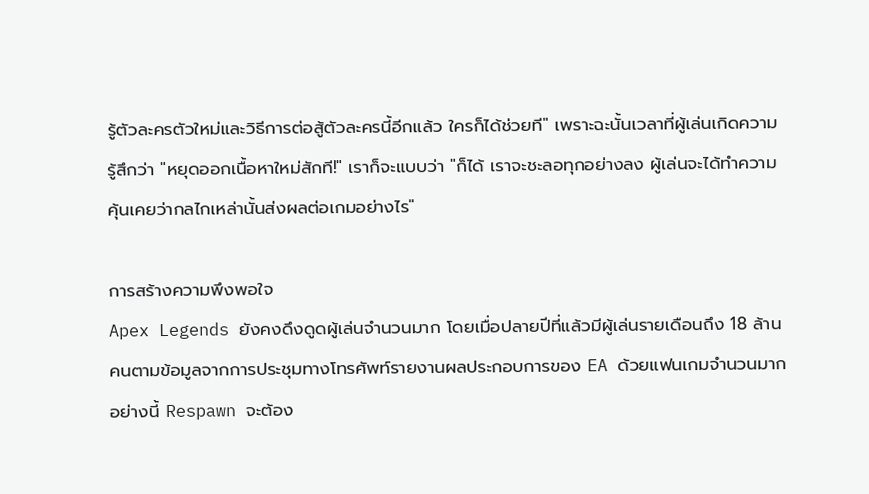รู้ตัวละครตัวใหม่และวิธีการต่อสู้ตัวละครนี้อีกแล้ว ใครก็ได้ช่วยที" เพราะฉะนั้นเวลาที่ผู้เล่นเกิดความรู้สึกว่า "หยุดออกเนื้อหาใหม่สักที!" เราก็จะแบบว่า "ก็ได้ เราจะชะลอทุกอย่างลง ผู้เล่นจะได้ทำความคุ้นเคยว่ากลไกเหล่านั้นส่งผลต่อเกมอย่างไร"

การสร้างความพึงพอใจ
Apex Legends ยังคงดึงดูดผู้เล่นจำนวนมาก โดยเมื่อปลายปีที่แล้วมีผู้เล่นรายเดือนถึง 18 ล้านคนตามข้อมูลจากการประชุมทางโทรศัพท์รายงานผลประกอบการของ EA ด้วยแฟนเกมจำนวนมากอย่างนี้ Respawn จะต้อง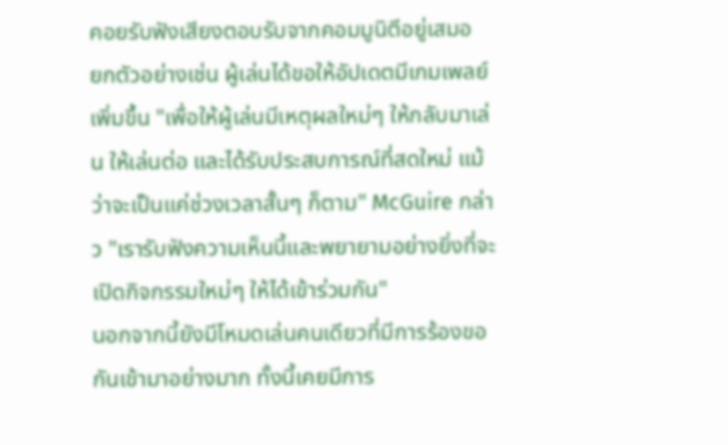คอยรับฟังเสียงตอบรับจากคอมมูนิตีอยู่เสมอ
ยกตัวอย่างเช่น ผู้เล่นได้ขอให้อัปเดตมีเกมเพลย์เพิ่มขึ้น "เพื่อให้ผู้เล่นมีเหตุผลใหม่ๆ ให้กลับมาเล่น ให้เล่นต่อ และได้รับประสบการณ์ที่สดใหม่ แม้ว่าจะเป็นแค่ช่วงเวลาสั้นๆ ก็ตาม" McGuire กล่าว "เรารับฟังความเห็นนี้และพยายามอย่างยิ่งที่จะเปิดกิจกรรมใหม่ๆ ให้ได้เข้าร่วมกัน"
นอกจากนี้ยังมีโหมดเล่นคนเดียวที่มีการร้องขอกันเข้ามาอย่างมาก ทั้งนี้เคยมีการ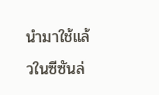นำมาใช้แล้วในซีซันล่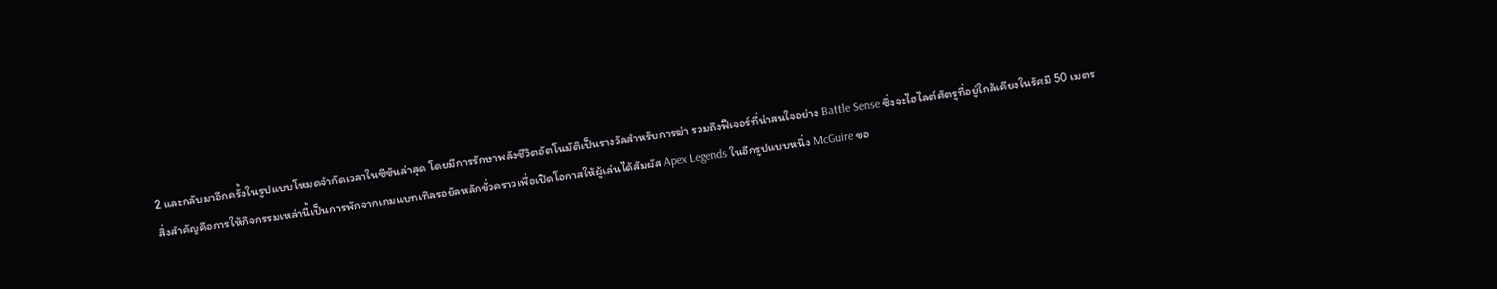2 และกลับมาอีกครั้งในรูปแบบโหมดจำกัดเวลาในซีซันล่าสุด โดยมีการรักษาพลังชีวิตอัตโนมัติเป็นรางวัลสำหรับการฆ่า รวมถึงฟีเจอร์ที่น่าสนใจอย่าง Battle Sense ซึ่งจะไฮไลต์ศัตรูที่อยู่ใกล้เคียงในรัศมี 50 เมตร
สิ่งสำคัญคือการให้กิจกรรมเหล่านี้เป็นการพักจากเกมแบทเทิลรอยัลหลักขั่วคราวเพื่อเปิดโอกาสให้ผู้เล่นได้สัมผัส Apex Legends ในอีกรูปแบบหนึ่ง McGuire ขอ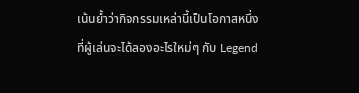เน้นย้ำว่ากิจกรรมเหล่านี้เป็นโอกาสหนึ่งที่ผู้เล่นจะได้ลองอะไรใหม่ๆ กับ Legend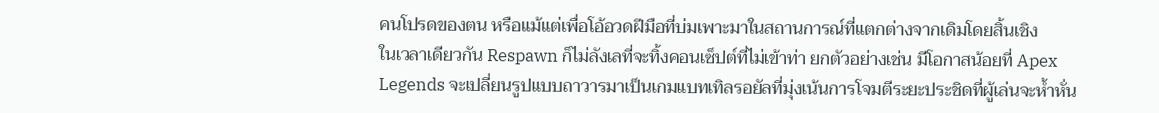คนโปรดของตน หรือแม้แต่เพื่อโอ้อวดฝีมือที่บ่มเพาะมาในสถานการณ์ที่แตกต่างจากเดิมโดยสิ้นเชิง
ในเวลาเดียวกัน Respawn ก็ไม่ลังเลที่จะทิ้งคอนเซ็ปต์ที่ไม่เข้าท่า ยกตัวอย่างเช่น มีโอกาสน้อยที่ Apex Legends จะเปลี่ยนรูปแบบถาวารมาเป็นเกมแบทเทิลรอยัลที่มุ่งเน้นการโจมตีระยะประชิดที่ผู้เล่นจะห้ำหั่น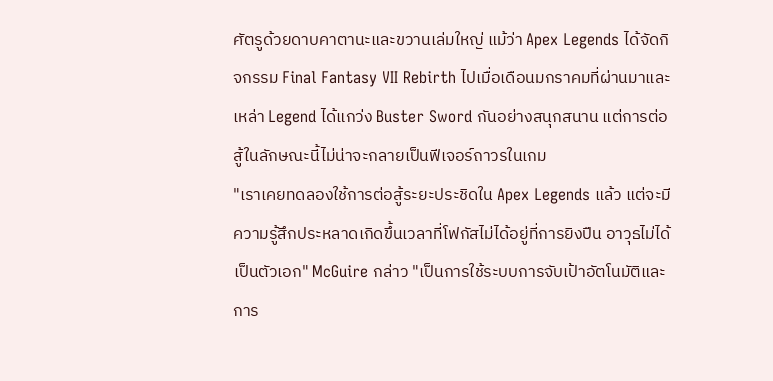ศัตรูด้วยดาบคาตานะและขวานเล่มใหญ่ แม้ว่า Apex Legends ได้จัดกิจกรรม Final Fantasy VII Rebirth ไปเมื่อเดือนมกราคมที่ผ่านมาและเหล่า Legend ได้แกว่ง Buster Sword กันอย่างสนุกสนาน แต่การต่อสู้ในลักษณะนี้ไม่น่าจะกลายเป็นฟีเจอร์ถาวรในเกม
"เราเคยทดลองใช้การต่อสู้ระยะประชิดใน Apex Legends แล้ว แต่จะมีความรู้สึกประหลาดเกิดขึ้นเวลาที่โฟกัสไม่ได้อยู่ที่การยิงปืน อาวุธไม่ได้เป็นตัวเอก" McGuire กล่าว "เป็นการใช้ระบบการจับเป้าอัตโนมัติและการ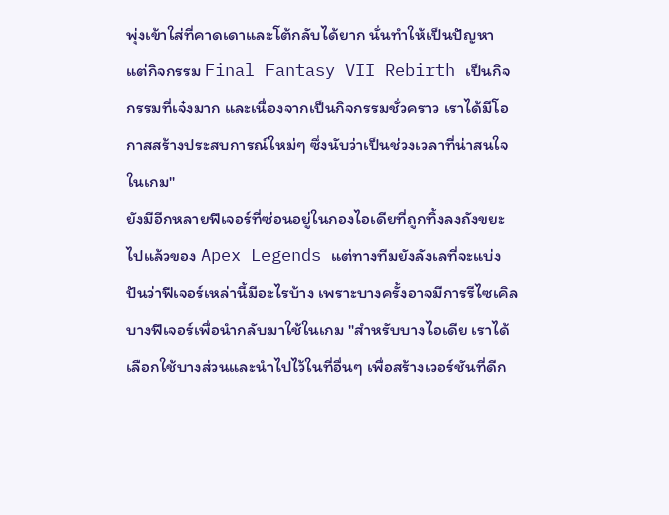พุ่งเข้าใส่ที่คาดเดาและโต้กลับได้ยาก นั่นทำให้เป็นปัญหา แต่กิจกรรม Final Fantasy VII Rebirth เป็นกิจกรรมที่เจ๋งมาก และเนื่องจากเป็นกิจกรรมชั่วคราว เราได้มีโอกาสสร้างประสบการณ์ใหม่ๆ ซึ่งนับว่าเป็นช่วงเวลาที่น่าสนใจในเกม"
ยังมีอีกหลายฟีเจอร์ที่ซ่อนอยู่ในกองไอเดียที่ถูกทิ้งลงถังขยะไปแล้วของ Apex Legends แต่ทางทีมยังลังเลที่จะแบ่งปันว่าฟีเจอร์เหล่านี้มีอะไรบ้าง เพราะบางครั้งอาจมีการรีไซเคิลบางฟีเจอร์เพื่อนำกลับมาใช้ในเกม "สำหรับบางไอเดีย เราได้เลือกใช้บางส่วนและนำไปไว้ในที่อื่นๆ เพื่อสร้างเวอร์ชันที่ดีก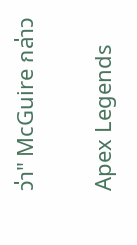ว่า" McGuire กล่าว

Apex Legends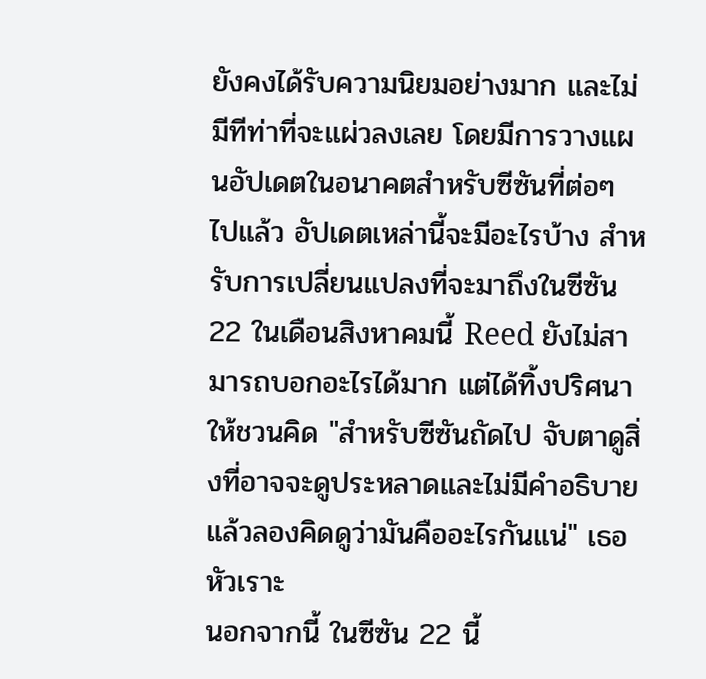ยังคงได้รับความนิยมอย่างมาก และไม่มีทีท่าที่จะแผ่วลงเลย โดยมีการวางแผนอัปเดตในอนาคตสำหรับซีซันที่ต่อๆ ไปแล้ว อัปเดตเหล่านี้จะมีอะไรบ้าง สำหรับการเปลี่ยนแปลงที่จะมาถึงในซีซัน 22 ในเดือนสิงหาคมนี้ Reed ยังไม่สามารถบอกอะไรได้มาก แต่ได้ทิ้งปริศนาให้ชวนคิด "สำหรับซีซันถัดไป จับตาดูสิ่งที่อาจจะดูประหลาดและไม่มีคำอธิบาย แล้วลองคิดดูว่ามันคืออะไรกันแน่" เธอหัวเราะ
นอกจากนี้ ในซีซัน 22 นี้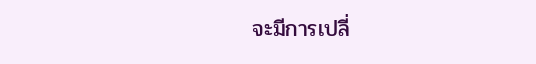จะมีการเปลี่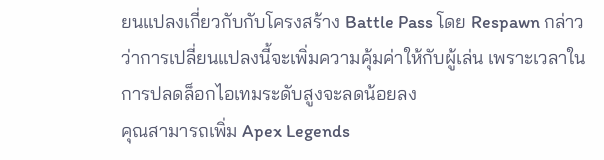ยนแปลงเกี่ยวกับกับโครงสร้าง Battle Pass โดย Respawn กล่าวว่าการเปลี่ยนแปลงนี้จะเพิ่มความคุ้มค่าให้กับผู้เล่น เพราะเวลาในการปลดล็อกไอเทมระดับสูงจะลดน้อยลง
คุณสามารถเพิ่ม Apex Legends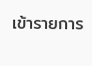เข้ารายการ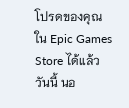โปรดของคุณใน Epic Games Store ได้แล้ววันนี้ นอ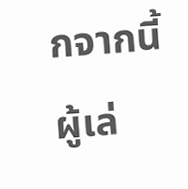กจากนี้ ผู้เล่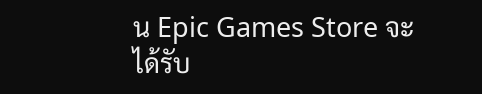น Epic Games Store จะได้รับ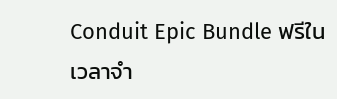Conduit Epic Bundle ฟรีในเวลาจำ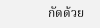กัดด้วย